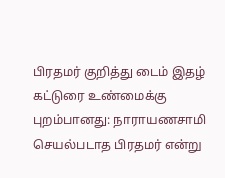பிரதமர் குறித்து டைம் இதழ் கட்டுரை உண்மைக்கு புறம்பானது: நாராயணசாமி
செயல்படாத பிரதமர் என்று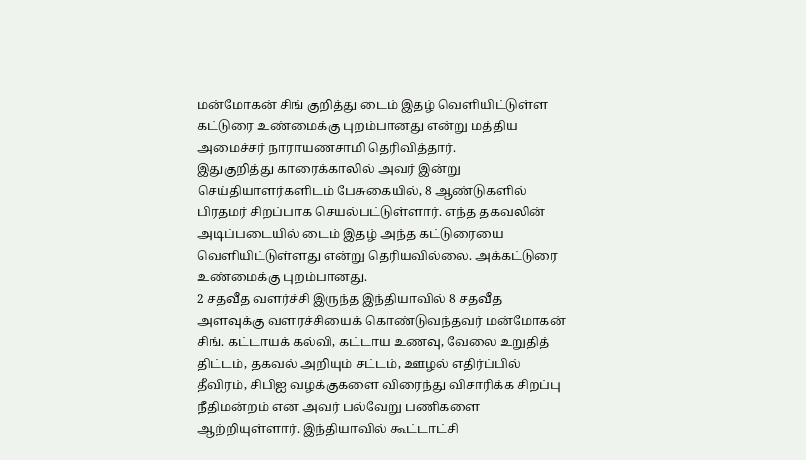மன்மோகன் சிங் குறித்து டைம் இதழ் வெளியிட்டுள்ள கட்டுரை உண்மைக்கு புறம்பானது என்று மத்திய அமைச்சர் நாராயணசாமி தெரிவித்தார்.
இதுகுறித்து காரைக்காலில் அவர் இன்று செய்தியாளர்களிடம் பேசுகையில், 8 ஆண்டுகளில் பிரதமர் சிறப்பாக செயல்பட்டுள்ளார். எந்த தகவலின் அடிப்படையில் டைம் இதழ் அந்த கட்டுரையை வெளியிட்டுள்ளது என்று தெரியவில்லை. அக்கட்டுரை உண்மைக்கு புறம்பானது.
2 சதவீத வளர்ச்சி இருந்த இந்தியாவில் 8 சதவீத அளவுக்கு வளரச்சியைக் கொண்டுவந்தவர் மன்மோகன் சிங். கட்டாயக் கல்வி, கட்டாய உணவு, வேலை உறுதித் திட்டம், தகவல் அறியும் சட்டம், ஊழல் எதிர்ப்பில் தீவிரம், சிபிஐ வழக்குகளை விரைந்து விசாரிக்க சிறப்பு நீதிமன்றம் என அவர் பல்வேறு பணிகளை ஆற்றியுள்ளார். இந்தியாவில் கூட்டாட்சி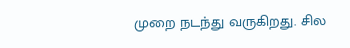முறை நடந்து வருகிறது. சில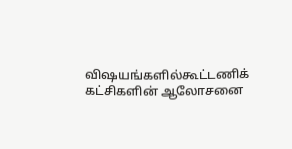விஷயங்களில்கூட்டணிக் கட்சிகளின் ஆலோசனை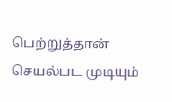பெற்றுத்தான் செயல்பட முடியும்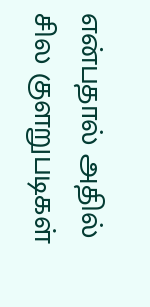என்பதால் அதில் சில குளறுபடிகள்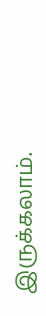இருக்கலாம்.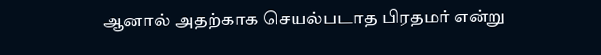ஆனால் அதற்காக செயல்படாத பிரதமர் என்று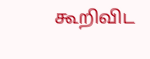கூறிவிட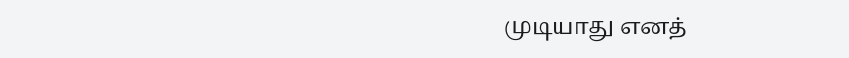முடியாது எனத்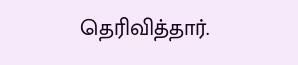தெரிவித்தார்.